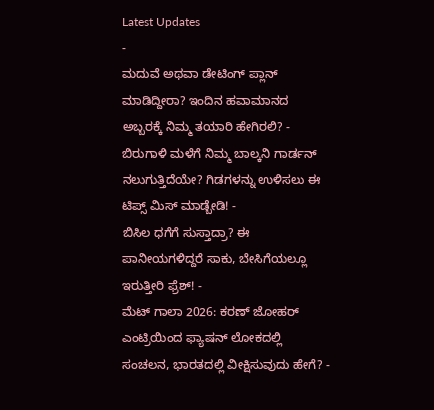Latest Updates
-
ಮದುವೆ ಅಥವಾ ಡೇಟಿಂಗ್ ಪ್ಲಾನ್ ಮಾಡಿದ್ದೀರಾ? ಇಂದಿನ ಹವಾಮಾನದ ಅಬ್ಬರಕ್ಕೆ ನಿಮ್ಮ ತಯಾರಿ ಹೇಗಿರಲಿ? -
ಬಿರುಗಾಳಿ ಮಳೆಗೆ ನಿಮ್ಮ ಬಾಲ್ಕನಿ ಗಾರ್ಡನ್ ನಲುಗುತ್ತಿದೆಯೇ? ಗಿಡಗಳನ್ನು ಉಳಿಸಲು ಈ ಟಿಪ್ಸ್ ಮಿಸ್ ಮಾಡ್ಬೇಡಿ! -
ಬಿಸಿಲ ಧಗೆಗೆ ಸುಸ್ತಾದ್ರಾ? ಈ ಪಾನೀಯಗಳಿದ್ದರೆ ಸಾಕು, ಬೇಸಿಗೆಯಲ್ಲೂ ಇರುತ್ತೀರಿ ಫ್ರೆಶ್! -
ಮೆಟ್ ಗಾಲಾ 2026: ಕರಣ್ ಜೋಹರ್ ಎಂಟ್ರಿಯಿಂದ ಫ್ಯಾಷನ್ ಲೋಕದಲ್ಲಿ ಸಂಚಲನ, ಭಾರತದಲ್ಲಿ ವೀಕ್ಷಿಸುವುದು ಹೇಗೆ? -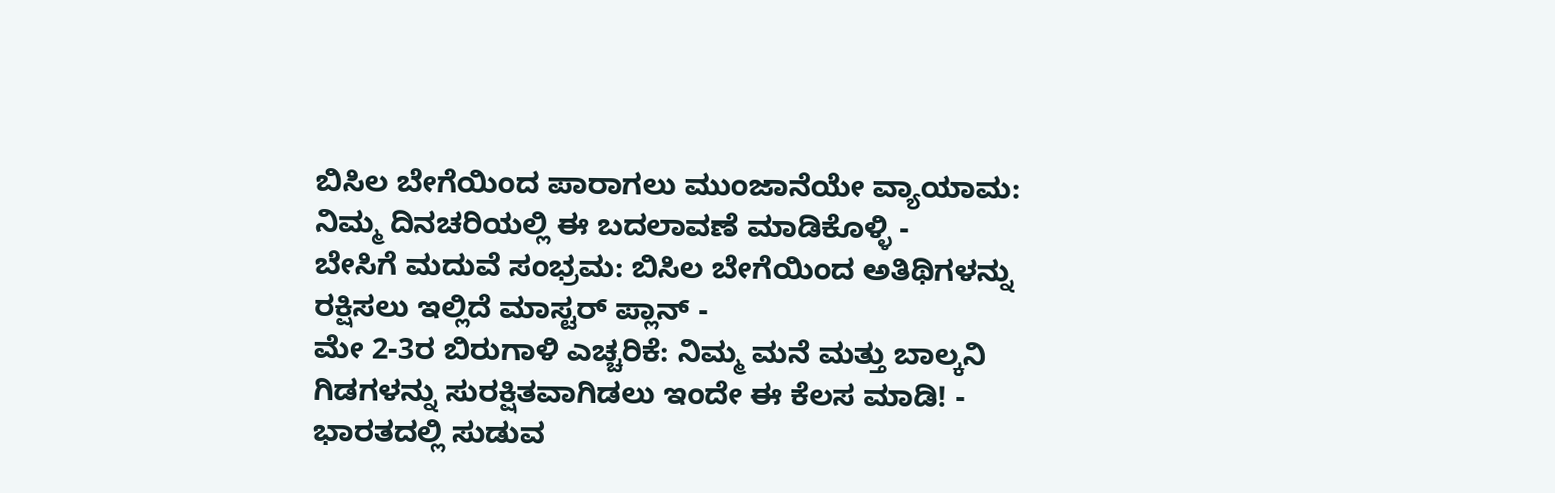ಬಿಸಿಲ ಬೇಗೆಯಿಂದ ಪಾರಾಗಲು ಮುಂಜಾನೆಯೇ ವ್ಯಾಯಾಮ: ನಿಮ್ಮ ದಿನಚರಿಯಲ್ಲಿ ಈ ಬದಲಾವಣೆ ಮಾಡಿಕೊಳ್ಳಿ -
ಬೇಸಿಗೆ ಮದುವೆ ಸಂಭ್ರಮ: ಬಿಸಿಲ ಬೇಗೆಯಿಂದ ಅತಿಥಿಗಳನ್ನು ರಕ್ಷಿಸಲು ಇಲ್ಲಿದೆ ಮಾಸ್ಟರ್ ಪ್ಲಾನ್ -
ಮೇ 2-3ರ ಬಿರುಗಾಳಿ ಎಚ್ಚರಿಕೆ: ನಿಮ್ಮ ಮನೆ ಮತ್ತು ಬಾಲ್ಕನಿ ಗಿಡಗಳನ್ನು ಸುರಕ್ಷಿತವಾಗಿಡಲು ಇಂದೇ ಈ ಕೆಲಸ ಮಾಡಿ! -
ಭಾರತದಲ್ಲಿ ಸುಡುವ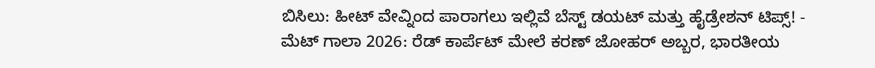ಬಿಸಿಲು: ಹೀಟ್ ವೇವ್ನಿಂದ ಪಾರಾಗಲು ಇಲ್ಲಿವೆ ಬೆಸ್ಟ್ ಡಯಟ್ ಮತ್ತು ಹೈಡ್ರೇಶನ್ ಟಿಪ್ಸ್! -
ಮೆಟ್ ಗಾಲಾ 2026: ರೆಡ್ ಕಾರ್ಪೆಟ್ ಮೇಲೆ ಕರಣ್ ಜೋಹರ್ ಅಬ್ಬರ, ಭಾರತೀಯ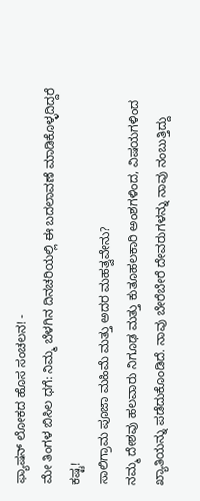ಫ್ಯಾಷನ್ ಲೋಕದ ಹೊಸ ಸಂಚಲನ! -
ಮೇ ತಿಂಗಳ ಬಿಸಿಲ ಧಗೆ: ನಿಮ್ಮ ಬೆಳಗಿನ ದಿನಚರಿಯಲ್ಲಿ ಈ ಬದಲಾವಣೆ ಮಾಡಿಕೊಳ್ಳದಿದ್ದರೆ ಕಷ್ಟ!
ಸಾಲಿಗ್ರಾಮ ಪೂಜಾ ಮಹಿಮೆ ಮತ್ತು ಅದರ ಮಹತ್ವವೇನು?
ನಮ್ಮ ದೇಶವು ಹಲವಾರು ನಿಗೂಢ ಮತ್ತು ಕುತೂಹಲಕಾರಿ ಅಂಶಗಳಿಂದ, ವಿಷಯಗಳಿಂದ ಖ್ಯಾತಿಯನ್ನು ಪಡೆದುಕೊಂಡಿದೆ. ನಾವು ಬೇರೆಬೇರೆ ದೇವರುಗಳನ್ನು ನಾವು ನಂಬುತ್ತಿದ್ದು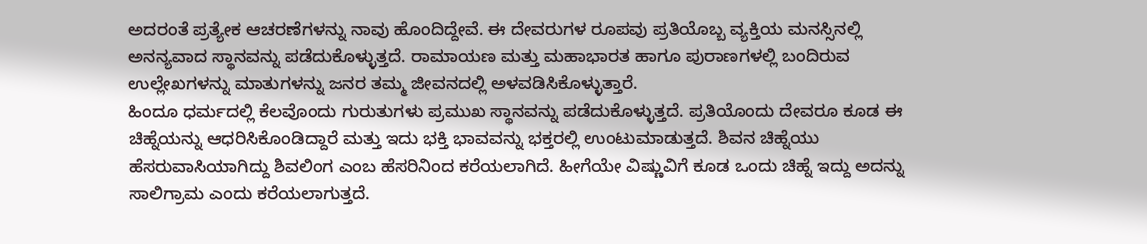ಅದರಂತೆ ಪ್ರತ್ಯೇಕ ಆಚರಣೆಗಳನ್ನು ನಾವು ಹೊಂದಿದ್ದೇವೆ. ಈ ದೇವರುಗಳ ರೂಪವು ಪ್ರತಿಯೊಬ್ಬ ವ್ಯಕ್ತಿಯ ಮನಸ್ಸಿನಲ್ಲಿ ಅನನ್ಯವಾದ ಸ್ಥಾನವನ್ನು ಪಡೆದುಕೊಳ್ಳುತ್ತದೆ. ರಾಮಾಯಣ ಮತ್ತು ಮಹಾಭಾರತ ಹಾಗೂ ಪುರಾಣಗಳಲ್ಲಿ ಬಂದಿರುವ ಉಲ್ಲೇಖಗಳನ್ನು ಮಾತುಗಳನ್ನು ಜನರ ತಮ್ಮ ಜೀವನದಲ್ಲಿ ಅಳವಡಿಸಿಕೊಳ್ಳುತ್ತಾರೆ.
ಹಿಂದೂ ಧರ್ಮದಲ್ಲಿ ಕೆಲವೊಂದು ಗುರುತುಗಳು ಪ್ರಮುಖ ಸ್ಥಾನವನ್ನು ಪಡೆದುಕೊಳ್ಳುತ್ತದೆ. ಪ್ರತಿಯೊಂದು ದೇವರೂ ಕೂಡ ಈ ಚಿಹ್ನೆಯನ್ನು ಆಧರಿಸಿಕೊಂಡಿದ್ದಾರೆ ಮತ್ತು ಇದು ಭಕ್ತಿ ಭಾವವನ್ನು ಭಕ್ತರಲ್ಲಿ ಉಂಟುಮಾಡುತ್ತದೆ. ಶಿವನ ಚಿಹ್ನೆಯು ಹೆಸರುವಾಸಿಯಾಗಿದ್ದು ಶಿವಲಿಂಗ ಎಂಬ ಹೆಸರಿನಿಂದ ಕರೆಯಲಾಗಿದೆ. ಹೀಗೆಯೇ ವಿಷ್ಣುವಿಗೆ ಕೂಡ ಒಂದು ಚಿಹ್ನೆ ಇದ್ದು ಅದನ್ನು ಸಾಲಿಗ್ರಾಮ ಎಂದು ಕರೆಯಲಾಗುತ್ತದೆ.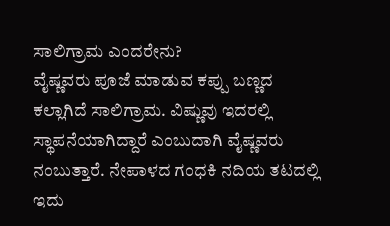ಸಾಲಿಗ್ರಾಮ ಎಂದರೇನು?
ವೈಷ್ಣವರು ಪೂಜೆ ಮಾಡುವ ಕಪ್ಪು ಬಣ್ಣದ ಕಲ್ಲಾಗಿದೆ ಸಾಲಿಗ್ರಾಮ. ವಿಷ್ಣುವು ಇದರಲ್ಲಿ ಸ್ಥಾಪನೆಯಾಗಿದ್ದಾರೆ ಎಂಬುದಾಗಿ ವೈಷ್ಣವರು ನಂಬುತ್ತಾರೆ. ನೇಪಾಳದ ಗಂಧಕಿ ನದಿಯ ತಟದಲ್ಲಿ ಇದು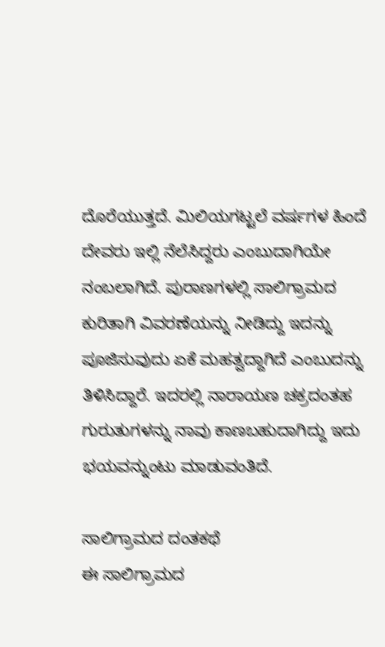ದೊರೆಯುತ್ತದೆ. ಮಿಲಿಯಗಟ್ಟಲೆ ವರ್ಷಗಳ ಹಿಂದೆ ದೇವರು ಇಲ್ಲಿ ನೆಲೆಸಿದ್ದರು ಎಂಬುದಾಗಿಯೇ ನಂಬಲಾಗಿದೆ. ಪುರಾಣಗಳಲ್ಲಿ ಸಾಲಿಗ್ರಾಮದ ಕುರಿತಾಗಿ ವಿವರಣೆಯನ್ನು ನೀಡಿದ್ದು ಇದನ್ನು ಪೂಜಿಸುವುದು ಏಕೆ ಮಹತ್ವದ್ದಾಗಿದೆ ಎಂಬುದನ್ನು ತಿಳಿಸಿದ್ದಾರೆ. ಇದರಲ್ಲಿ ನಾರಾಯಣ ಚಕ್ರದಂತಹ ಗುರುತುಗಳನ್ನು ನಾವು ಕಾಣಬಹುದಾಗಿದ್ದು ಇದು ಭಯವನ್ನುಂಟು ಮಾಡುವಂತಿದೆ.

ಸಾಲಿಗ್ರಾಮದ ದಂತಕಥೆ
ಈ ಸಾಲಿಗ್ರಾಮದ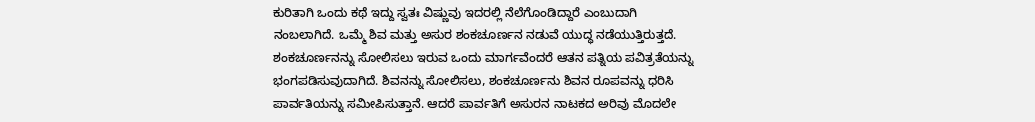ಕುರಿತಾಗಿ ಒಂದು ಕಥೆ ಇದ್ದು ಸ್ವತಃ ವಿಷ್ಣುವು ಇದರಲ್ಲಿ ನೆಲೆಗೊಂಡಿದ್ದಾರೆ ಎಂಬುದಾಗಿ ನಂಬಲಾಗಿದೆ. ಒಮ್ಮೆ ಶಿವ ಮತ್ತು ಅಸುರ ಶಂಕಚೂರ್ಣನ ನಡುವೆ ಯುದ್ಧ ನಡೆಯುತ್ತಿರುತ್ತದೆ. ಶಂಕಚೂರ್ಣನನ್ನು ಸೋಲಿಸಲು ಇರುವ ಒಂದು ಮಾರ್ಗವೆಂದರೆ ಆತನ ಪತ್ನಿಯ ಪವಿತ್ರತೆಯನ್ನು ಭಂಗಪಡಿಸುವುದಾಗಿದೆ. ಶಿವನನ್ನು ಸೋಲಿಸಲು, ಶಂಕಚೂರ್ಣನು ಶಿವನ ರೂಪವನ್ನು ಧರಿಸಿ ಪಾರ್ವತಿಯನ್ನು ಸಮೀಪಿಸುತ್ತಾನೆ. ಆದರೆ ಪಾರ್ವತಿಗೆ ಅಸುರನ ನಾಟಕದ ಅರಿವು ಮೊದಲೇ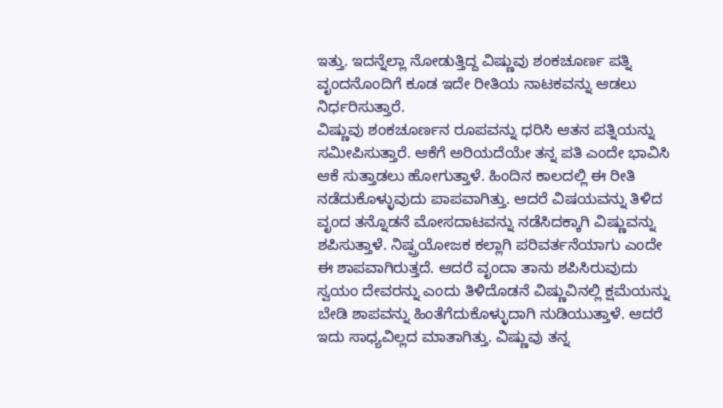ಇತ್ತು. ಇದನ್ನೆಲ್ಲಾ ನೋಡುತ್ತಿದ್ದ ವಿಷ್ಣುವು ಶಂಕಚೂರ್ಣ ಪತ್ನಿ ವೃಂದನೊಂದಿಗೆ ಕೂಡ ಇದೇ ರೀತಿಯ ನಾಟಕವನ್ನು ಆಡಲು ನಿರ್ಧರಿಸುತ್ತಾರೆ.
ವಿಷ್ಣುವು ಶಂಕಚೂರ್ಣನ ರೂಪವನ್ನು ಧರಿಸಿ ಆತನ ಪತ್ನಿಯನ್ನು ಸಮೀಪಿಸುತ್ತಾರೆ. ಆಕೆಗೆ ಅರಿಯದೆಯೇ ತನ್ನ ಪತಿ ಎಂದೇ ಭಾವಿಸಿ ಆಕೆ ಸುತ್ತಾಡಲು ಹೋಗುತ್ತಾಳೆ. ಹಿಂದಿನ ಕಾಲದಲ್ಲಿ ಈ ರೀತಿ ನಡೆದುಕೊಳ್ಳುವುದು ಪಾಪವಾಗಿತ್ತು. ಆದರೆ ವಿಷಯವನ್ನು ತಿಳಿದ ವೃಂದ ತನ್ನೊಡನೆ ಮೋಸದಾಟವನ್ನು ನಡೆಸಿದಕ್ಕಾಗಿ ವಿಷ್ಣುವನ್ನು ಶಪಿಸುತ್ತಾಳೆ. ನಿಷ್ಪ್ರಯೋಜಕ ಕಲ್ಲಾಗಿ ಪರಿವರ್ತನೆಯಾಗು ಎಂದೇ ಈ ಶಾಪವಾಗಿರುತ್ತದೆ. ಆದರೆ ವೃಂದಾ ತಾನು ಶಪಿಸಿರುವುದು ಸ್ವಯಂ ದೇವರನ್ನು ಎಂದು ತಿಳಿದೊಡನೆ ವಿಷ್ಣುವಿನಲ್ಲಿ ಕ್ಷಮೆಯನ್ನು ಬೇಡಿ ಶಾಪವನ್ನು ಹಿಂತೆಗೆದುಕೊಳ್ಳುದಾಗಿ ನುಡಿಯುತ್ತಾಳೆ. ಆದರೆ ಇದು ಸಾಧ್ಯವಿಲ್ಲದ ಮಾತಾಗಿತ್ತು. ವಿಷ್ಣುವು ತನ್ನ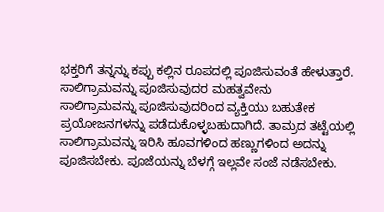ಭಕ್ತರಿಗೆ ತನ್ನನ್ನು ಕಪ್ಪು ಕಲ್ಲಿನ ರೂಪದಲ್ಲಿ ಪೂಜಿಸುವಂತೆ ಹೇಳುತ್ತಾರೆ.
ಸಾಲಿಗ್ರಾಮವನ್ನು ಪೂಜಿಸುವುದರ ಮಹತ್ವವೇನು
ಸಾಲಿಗ್ರಾಮವನ್ನು ಪೂಜಿಸುವುದರಿಂದ ವ್ಯಕ್ತಿಯು ಬಹುತೇಕ ಪ್ರಯೋಜನಗಳನ್ನು ಪಡೆದುಕೊಳ್ಳಬಹುದಾಗಿದೆ. ತಾಮ್ರದ ತಟ್ಟೆಯಲ್ಲಿ ಸಾಲಿಗ್ರಾಮವನ್ನು ಇರಿಸಿ ಹೂವಗಳಿಂದ ಹಣ್ಣುಗಳಿಂದ ಅದನ್ನು ಪೂಜಿಸಬೇಕು. ಪೂಜೆಯನ್ನು ಬೆಳಗ್ಗೆ ಇಲ್ಲವೇ ಸಂಜೆ ನಡೆಸಬೇಕು.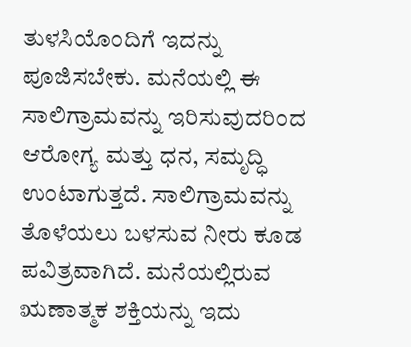ತುಳಸಿಯೊಂದಿಗೆ ಇದನ್ನು ಪೂಜಿಸಬೇಕು. ಮನೆಯಲ್ಲಿ ಈ ಸಾಲಿಗ್ರಾಮವನ್ನು ಇರಿಸುವುದರಿಂದ ಆರೋಗ್ಯ ಮತ್ತು ಧನ, ಸಮೃದ್ಧಿ ಉಂಟಾಗುತ್ತದೆ. ಸಾಲಿಗ್ರಾಮವನ್ನು ತೊಳೆಯಲು ಬಳಸುವ ನೀರು ಕೂಡ ಪವಿತ್ರವಾಗಿದೆ. ಮನೆಯಲ್ಲಿರುವ ಋಣಾತ್ಮಕ ಶಕ್ತಿಯನ್ನು ಇದು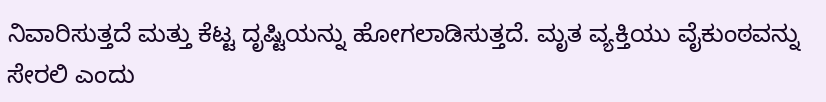ನಿವಾರಿಸುತ್ತದೆ ಮತ್ತು ಕೆಟ್ಟ ದೃಷ್ಟಿಯನ್ನು ಹೋಗಲಾಡಿಸುತ್ತದೆ. ಮೃತ ವ್ಯಕ್ತಿಯು ವೈಕುಂಠವನ್ನು ಸೇರಲಿ ಎಂದು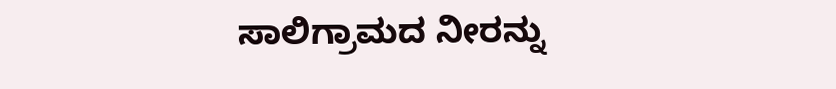ಸಾಲಿಗ್ರಾಮದ ನೀರನ್ನು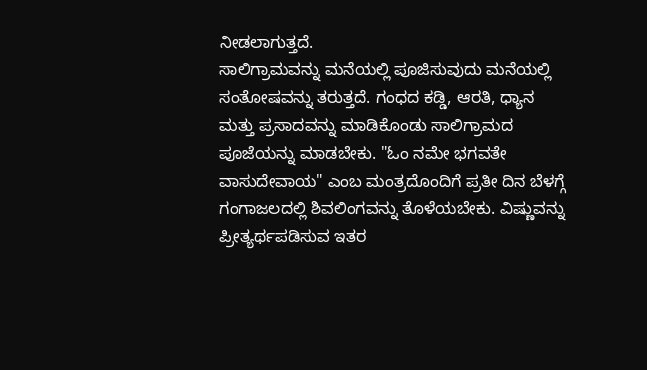ನೀಡಲಾಗುತ್ತದೆ.
ಸಾಲಿಗ್ರಾಮವನ್ನು ಮನೆಯಲ್ಲಿ ಪೂಜಿಸುವುದು ಮನೆಯಲ್ಲಿ ಸಂತೋಷವನ್ನು ತರುತ್ತದೆ. ಗಂಧದ ಕಡ್ಡಿ, ಆರತಿ, ಧ್ಯಾನ ಮತ್ತು ಪ್ರಸಾದವನ್ನು ಮಾಡಿಕೊಂಡು ಸಾಲಿಗ್ರಾಮದ ಪೂಜೆಯನ್ನು ಮಾಡಬೇಕು. "ಓಂ ನಮೇ ಭಗವತೇ ವಾಸುದೇವಾಯ" ಎಂಬ ಮಂತ್ರದೊಂದಿಗೆ ಪ್ರತೀ ದಿನ ಬೆಳಗ್ಗೆ ಗಂಗಾಜಲದಲ್ಲಿ ಶಿವಲಿಂಗವನ್ನು ತೊಳೆಯಬೇಕು. ವಿಷ್ಣುವನ್ನು ಪ್ರೀತ್ಯರ್ಥಪಡಿಸುವ ಇತರ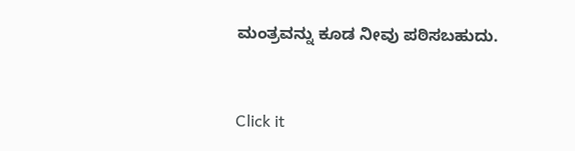ಮಂತ್ರವನ್ನು ಕೂಡ ನೀವು ಪಠಿಸಬಹುದು.



Click it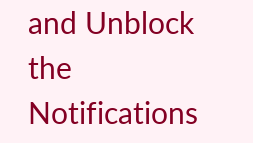and Unblock the Notifications